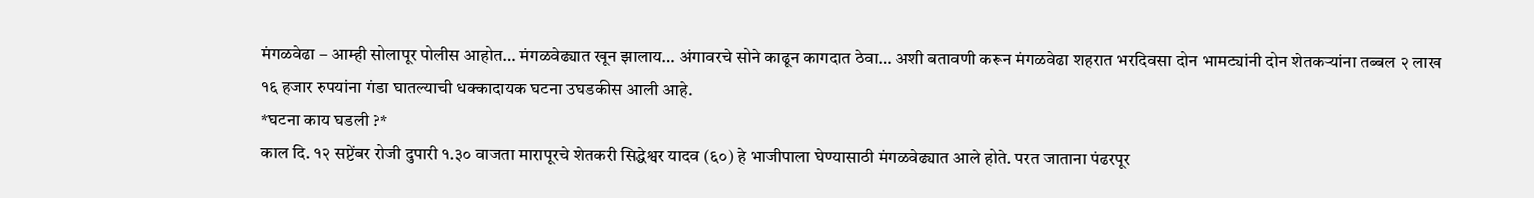मंगळवेढा – आम्ही सोलापूर पोलीस आहोत… मंगळवेढ्यात खून झालाय… अंगावरचे सोने काढून कागदात ठेवा… अशी बतावणी करून मंगळवेढा शहरात भरदिवसा दोन भामट्यांनी दोन शेतकऱ्यांना तब्बल २ लाख १६ हजार रुपयांना गंडा घातल्याची धक्कादायक घटना उघडकीस आली आहे.
*घटना काय घडली ?*
काल दि. १२ सप्टेंबर रोजी दुपारी १.३० वाजता मारापूरचे शेतकरी सिद्धेश्वर यादव (६०) हे भाजीपाला घेण्यासाठी मंगळवेढ्यात आले होते. परत जाताना पंढरपूर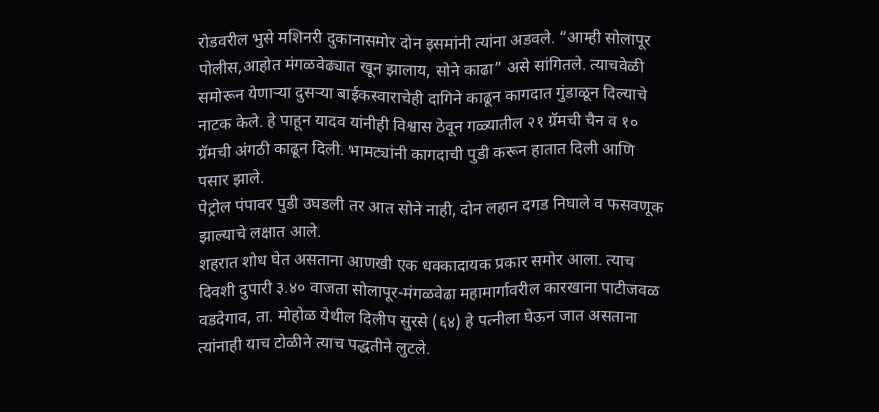रोडवरील भुसे मशिनरी दुकानासमोर दोन इसमांनी त्यांना अडवले. “आम्ही सोलापूर पोलीस,आहोत मंगळवेढ्यात खून झालाय, सोने काढा” असे सांगितले. त्याचवेळी समोरून येणाऱ्या दुसऱ्या बाईकस्वाराचेही दागिने काढून कागदात गुंडाळून दिल्याचे नाटक केले. हे पाहून यादव यांनीही विश्वास ठेवून गळ्यातील २१ ग्रॅमची चैन व १० ग्रॅमची अंगठी काढून दिली. भामट्यांनी कागदाची पुडी करून हातात दिली आणि पसार झाले.
पेट्रोल पंपावर पुडी उघडली तर आत सोने नाही, दोन लहान दगड निघाले व फसवणूक झाल्याचे लक्षात आले.
शहरात शोध घेत असताना आणखी एक धक्कादायक प्रकार समोर आला. त्याच दिवशी दुपारी ३.४० वाजता सोलापूर-मंगळवेढा महामार्गावरील कारखाना पाटीजवळ वडदेगाव, ता. मोहोळ येथील दिलीप सुरसे (६४) हे पत्नीला घेऊन जात असताना त्यांनाही याच टोळीने त्याच पद्धतीने लुटले.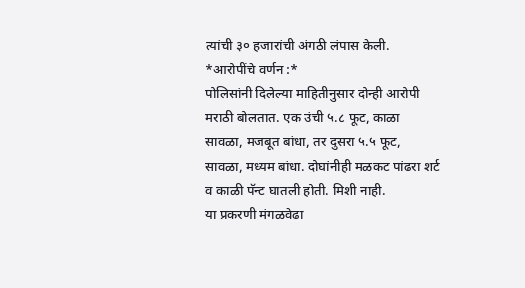त्यांची ३० हजारांची अंगठी लंपास केली.
*आरोपींचे वर्णन :*
पोलिसांनी दिलेल्या माहितीनुसार दोन्ही आरोपी मराठी बोलतात. एक उंची ५.८ फूट, काळा सावळा, मजबूत बांधा, तर दुसरा ५.५ फूट, सावळा, मध्यम बांधा. दोघांनीही मळकट पांढरा शर्ट व काळी पॅन्ट घातली होती. मिशी नाही.
या प्रकरणी मंगळवेढा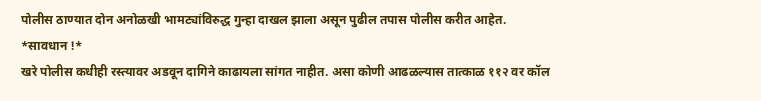पोलीस ठाण्यात दोन अनोळखी भामट्यांविरुद्ध गुन्हा दाखल झाला असून पुढील तपास पोलीस करीत आहेत.
*सावधान !*
खरे पोलीस कधीही रस्त्यावर अडवून दागिने काढायला सांगत नाहीत. असा कोणी आढळल्यास तात्काळ ११२ वर कॉल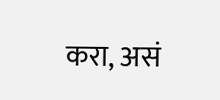करा, असं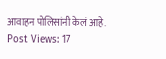आवाहन पोलिसांनी केलं आहे.
Post Views: 17